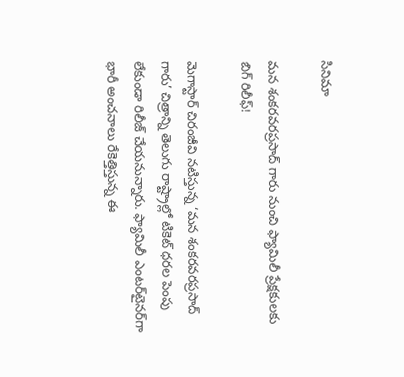సినిమా

మన శంకరవరప్రసాద్‌ గారు నుంచి ఫ్యామిలీ ప్రేక్షకులకు బిగ్ రిలీఫ్!

మెగాస్టార్ చిరంజీవి నటిస్తున్న ‘మన శంకరవరప్రసాద్ గారు’ చిత్రాన్ని తెలుగు రాష్ట్రాల్లో టికెట్ ధరల పెంపు లేకుండా రిలీజ్ చేయనున్నారు. ఫ్యామిలీ ఎంటర్‌టైనర్‌గా భారీ అంచనాలు రేకెత్తిస్తున్న ఈ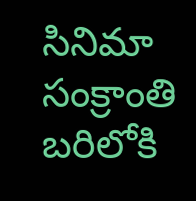సినిమా సంక్రాంతి బరిలోకి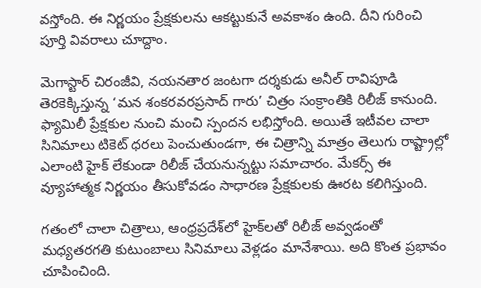వస్తోంది. ఈ నిర్ణయం ప్రేక్షకులను ఆకట్టుకునే అవకాశం ఉంది. దీని గురించి పూర్తి వివరాలు చూద్దాం.

మెగాస్టార్ చిరంజీవి, నయనతార జంటగా దర్శకుడు అనీల్ రావిపూడి తెరకెక్కిస్తున్న ‘మన శంకరవరప్రసాద్ గారు’ చిత్రం సంక్రాంతికి రిలీజ్ కానుంది. ఫ్యామిలీ ప్రేక్షకుల నుంచి మంచి స్పందన లభిస్తోంది. అయితే ఇటీవల చాలా సినిమాలు టికెట్ ధరలు పెంచుతుండగా, ఈ చిత్రాన్ని మాత్రం తెలుగు రాష్ట్రాల్లో ఎలాంటి హైక్ లేకుండా రిలీజ్ చేయనున్నట్టు సమాచారం. మేకర్స్ ఈ వ్యూహాత్మక నిర్ణయం తీసుకోవడం సాధారణ ప్రేక్షకులకు ఊరట కలిగిస్తుంది.

గతంలో చాలా చిత్రాలు, ఆంధ్రప్రదేశ్‌లో హైక్‌లతో రిలీజ్ అవ్వడంతో మధ్యతరగతి కుటుంబాలు సినిమాలు వెళ్లడం మానేశాయి. అది కొంత ప్రభావం చూపించింది.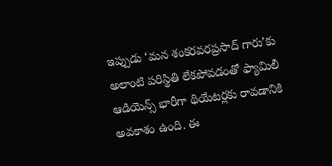ఇప్పుడు ‘మన శంకరవరప్రసాద్ గారు’కు అలాంటి పరిస్థితి లేకపోవడంతో ఫ్యామిలీ ఆడియెన్స్ భారీగా థియేటర్లకు రావడానికి అవకాశం ఉంది. ఈ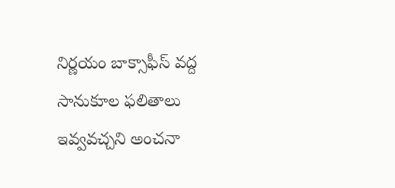నిర్ణయం బాక్సాఫీస్ వద్ద సానుకూల ఫలితాలు ఇవ్వవచ్చని అంచనా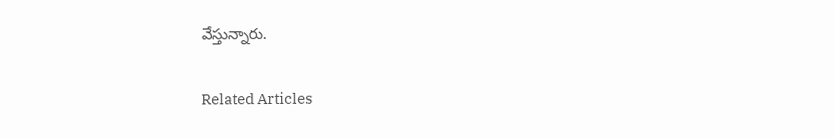వేస్తున్నారు.

Related Articles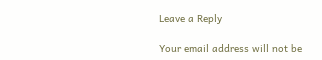Leave a Reply

Your email address will not be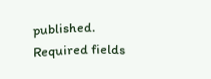published. Required fields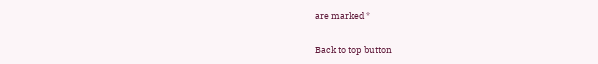are marked *

Back to top button